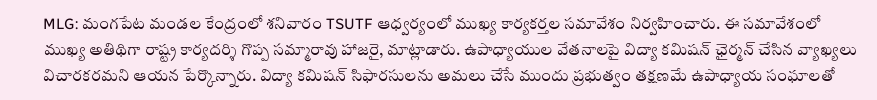MLG: మంగపేట మండల కేంద్రంలో శనివారం TSUTF ఆధ్వర్యంలో ముఖ్య కార్యకర్తల సమావేశం నిర్వహించారు. ఈ సమావేశంలో ముఖ్య అతిథిగా రాష్ట్ర కార్యదర్శి గొప్ప సమ్మారావు హాజరై, మాట్లాడారు. ఉపాధ్యాయుల వేతనాలపై విద్యా కమిషన్ ఛైర్మన్ చేసిన వ్యాఖ్యలు విచారకరమని ఆయన పేర్కొన్నారు. విద్యా కమిషన్ సిఫారసులను అమలు చేసే ముందు ప్రభుత్వం తక్షణమే ఉపాధ్యాయ సంఘాలతో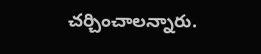చర్చించాలన్నారు.